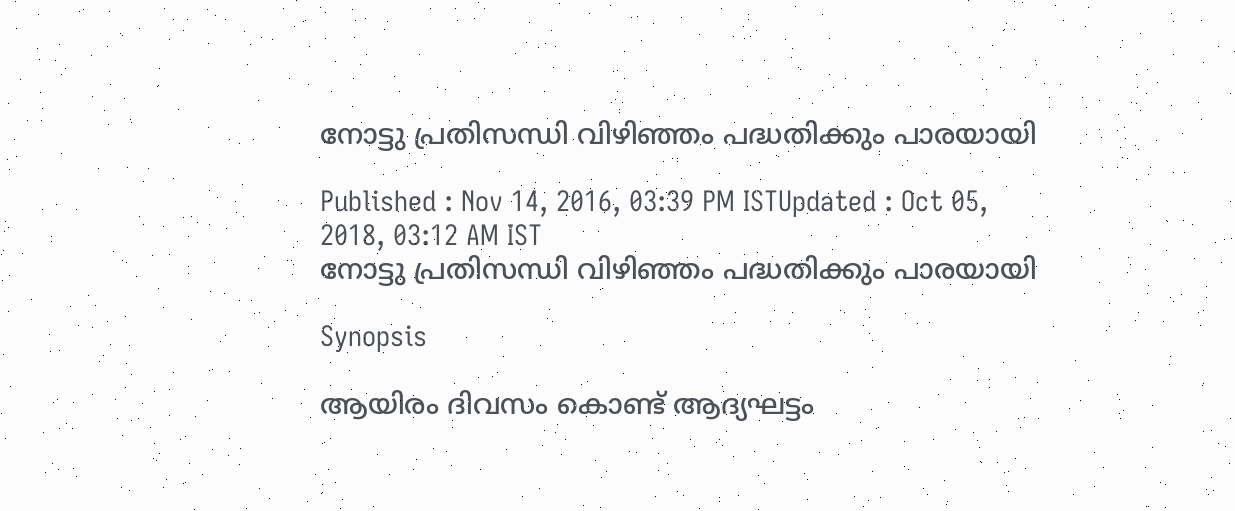നോട്ടു പ്രതിസന്ധി വിഴിഞ്ഞം പദ്ധതിക്കും പാരയായി

Published : Nov 14, 2016, 03:39 PM ISTUpdated : Oct 05, 2018, 03:12 AM IST
നോട്ടു പ്രതിസന്ധി വിഴിഞ്ഞം പദ്ധതിക്കും പാരയായി

Synopsis

ആയിരം ദിവസം കൊണ്ട് ആദ്യഘട്ടം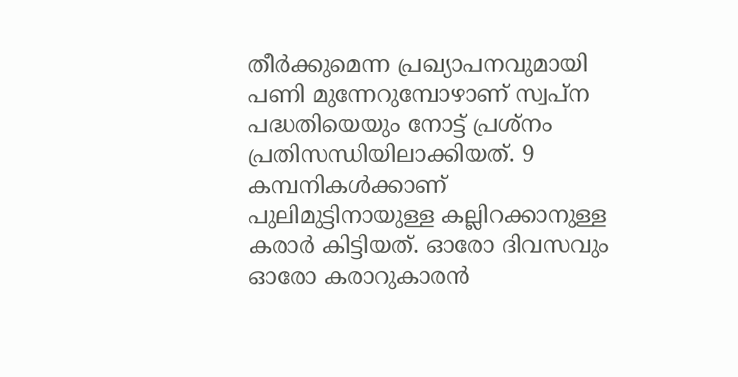തീര്‍ക്കുമെന്ന പ്രഖ്യാപനവുമായി പണി മുന്നേറുമ്പോഴാണ് സ്വപ്ന പദ്ധതിയെയും നോട്ട് പ്രശ്‌നം പ്രതിസന്ധിയിലാക്കിയത്. 9 കമ്പനികള്‍ക്കാണ് പുലിമുട്ടിനായുള്ള കല്ലിറക്കാനുള്ള കരാര്‍ കിട്ടിയത്. ഓരോ ദിവസവും ഓരോ കരാറുകാരന്‍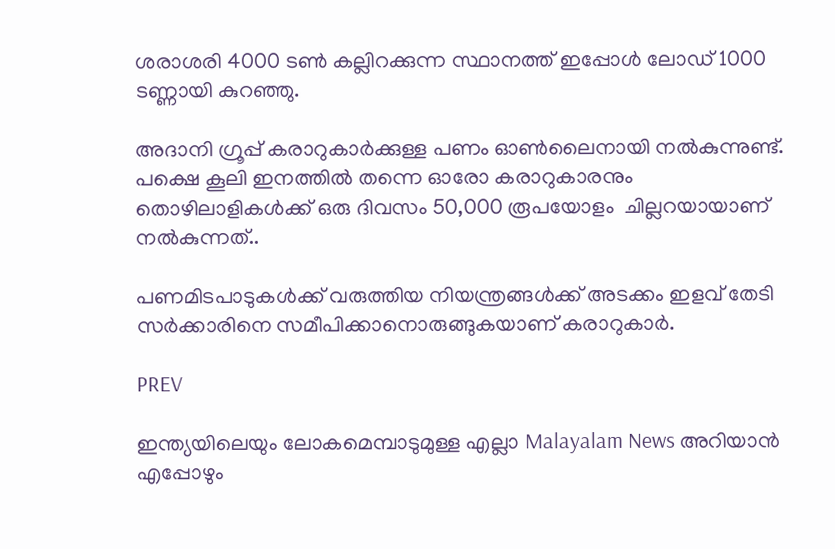ശരാശരി 4000 ടണ്‍ കല്ലിറക്കുന്ന സ്ഥാനത്ത് ഇപ്പോള്‍ ലോഡ് 1000 ടണ്ണായി കുറഞ്ഞു.

അദാനി ഗ്രൂപ്പ് കരാറുകാര്‍ക്കുള്ള പണം ഓണ്‍ലൈനായി നല്‍കുന്നുണ്ട്. പക്ഷെ കൂലി ഇനത്തില്‍ തന്നെ ഓരോ കരാറുകാരനും തൊഴിലാളികള്‍ക്ക് ഒരു ദിവസം 50,000 രൂപയോളം  ചില്ലറയായാണ് നല്‍കുന്നത്..

പണമിടപാടുകള്‍ക്ക് വരുത്തിയ നിയന്ത്രങ്ങള്‍ക്ക് അടക്കം ഇളവ് തേടി സര്‍ക്കാരിനെ സമീപിക്കാനൊരുങ്ങുകയാണ് കരാറുകാര്‍.

PREV

ഇന്ത്യയിലെയും ലോകമെമ്പാടുമുള്ള എല്ലാ Malayalam News അറിയാൻ എപ്പോഴും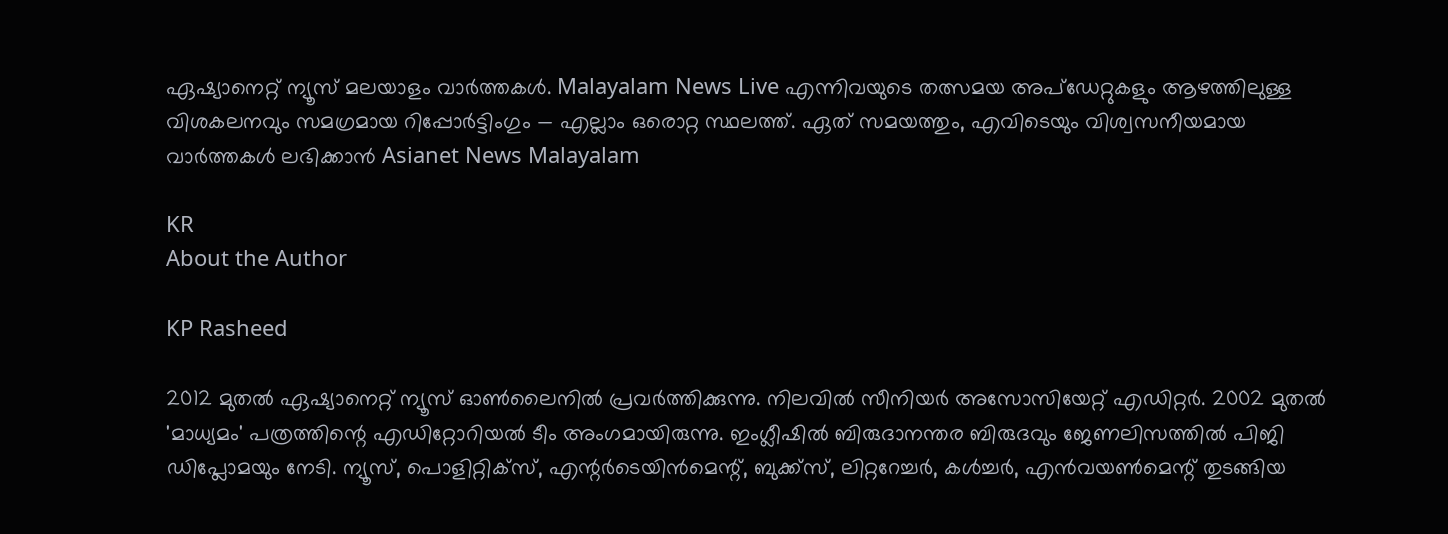ഏഷ്യാനെറ്റ് ന്യൂസ് മലയാളം വാർത്തകൾ. Malayalam News Live എന്നിവയുടെ തത്സമയ അപ്‌ഡേറ്റുകളും ആഴത്തിലുള്ള വിശകലനവും സമഗ്രമായ റിപ്പോർട്ടിംഗും — എല്ലാം ഒരൊറ്റ സ്ഥലത്ത്. ഏത് സമയത്തും, എവിടെയും വിശ്വസനീയമായ വാർത്തകൾ ലഭിക്കാൻ Asianet News Malayalam

KR
About the Author

KP Rasheed

2012 മുതല്‍ ഏഷ്യാനെറ്റ് ന്യൂസ് ഓണ്‍ലൈനില്‍ പ്രവര്‍ത്തിക്കുന്നു. നിലവില്‍ സീനിയര്‍ അസോസിയേറ്റ് എഡിറ്റര്‍. 2002 മുതല്‍ 'മാധ്യമം' പത്രത്തിന്റെ എഡിറ്റോറിയല്‍ ടീം അംഗമായിരുന്നു. ഇംഗ്ലീഷില്‍ ബിരുദാനന്തര ബിരുദവും ജേണലിസത്തില്‍ പിജി ഡിപ്ലോമയും നേടി. ന്യൂസ്, പൊളിറ്റിക്‌സ്, എന്റര്‍ടെയിന്‍മെന്റ്, ബുക്ക്‌സ്, ലിറ്ററേച്ചര്‍, കള്‍ച്ചര്‍, എന്‍വയണ്‍മെന്റ് തുടങ്ങിയ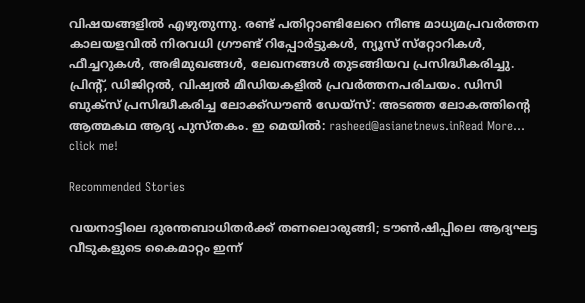വിഷയങ്ങളില്‍ എഴുതുന്നു. രണ്ട് പതിറ്റാണ്ടിലേറെ നീണ്ട മാധ്യമപ്രവര്‍ത്തന കാലയളവില്‍ നിരവധി ഗ്രൗണ്ട് റിപ്പോര്‍ട്ടുകള്‍, ന്യൂസ് സ്‌റ്റോറികള്‍, ഫീച്ചറുകള്‍, അഭിമുഖങ്ങള്‍, ലേഖനങ്ങള്‍ തുടങ്ങിയവ പ്രസിദ്ധീകരിച്ചു. പ്രിന്റ്, ഡിജിറ്റല്‍, വിഷ്വല്‍ മീഡിയകളില്‍ പ്രവര്‍ത്തനപരിചയം. ഡിസി ബുക്സ് പ്രസിദ്ധീകരിച്ച ലോക്ക്ഡൗണ്‍ ഡേയ്സ്: അടഞ്ഞ ലോകത്തിന്റെ ആത്മകഥ ആദ്യ പുസ്തകം. ഇ മെയില്‍: rasheed@asianetnews.inRead More...
click me!

Recommended Stories

വയനാട്ടിലെ ദുരന്തബാധിതര്‍ക്ക് തണലൊരുങ്ങി; ടൗണ്‍ഷിപ്പിലെ ആദ്യഘട്ട വീടുകളുടെ കൈമാറ്റം ഇന്ന്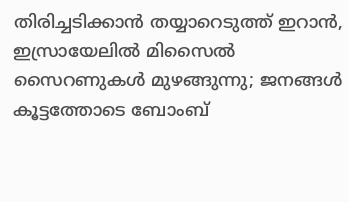തിരിച്ചടിക്കാൻ തയ്യാറെടുത്ത് ഇറാൻ, ഇസ്രായേലിൽ മിസൈൽ സൈറണുകൾ മുഴങ്ങുന്നു; ജനങ്ങൾ കൂട്ടത്തോടെ ബോംബ്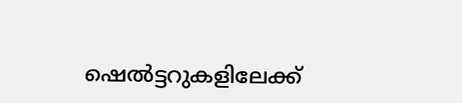ഷെൽട്ടറുകളിലേക്ക്